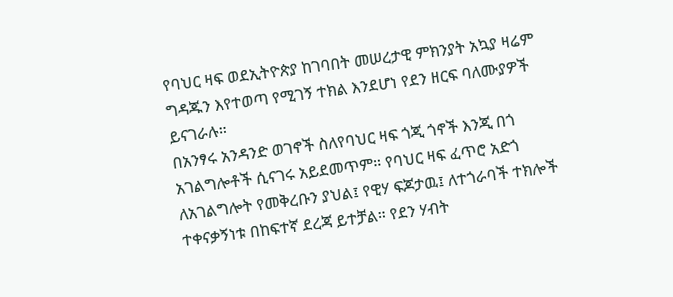የባህር ዛፍ ወደኢትዮጵያ ከገባበት መሠረታዊ ምክንያት አኳያ ዛሬም ግዳጁን እየተወጣ የሚገኝ ተክል እንደሆነ የደን ዘርፍ ባለሙያዎች ይናገራሉ።
በአንፃሩ አንዳንድ ወገኖች ስለየባህር ዛፍ ጎጂ ጎኖች እንጂ በጎ አገልግሎቶች ሲናገሩ አይደመጥም። የባህር ዛፍ ፈጥሮ አድጎ ለአገልግሎት የመቅረቡን ያህል፤ የዊሃ ፍጆታዉ፤ ለተጎራባች ተክሎች ተቀናቃኝነቱ በከፍተኛ ደረጃ ይተቻል። የደን ሃብት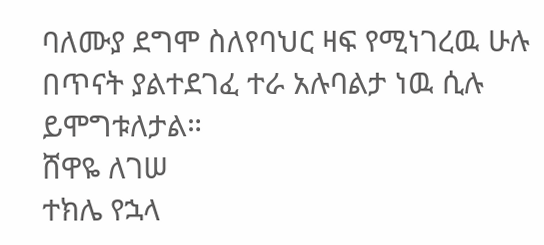ባለሙያ ደግሞ ስለየባህር ዛፍ የሚነገረዉ ሁሉ በጥናት ያልተደገፈ ተራ አሉባልታ ነዉ ሲሉ ይሞግቱለታል።
ሸዋዬ ለገሠ
ተክሌ የኋላ